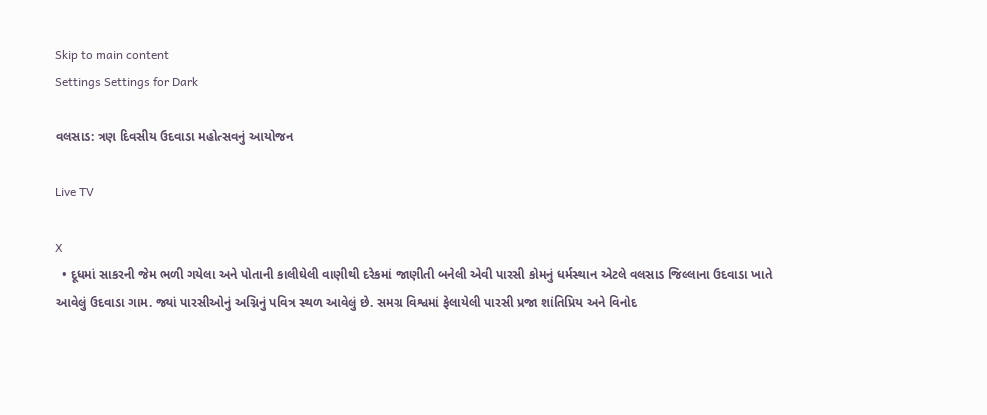Skip to main content
Settings Settings for Dark

વલસાડ: ત્રણ દિવસીય ઉદવાડા મહોત્સવનું આયોજન

Live TV

X
  • દૂધમાં સાકરની જેમ ભળી ગયેલા અને પોતાની કાલીઘેલી વાણીથી દરેકમાં જાણીતી બનેલી એવી પારસી કોમનું ધર્મસ્થાન એટલે વલસાડ જિલ્લાના ઉદવાડા ખાતે આવેલું ઉદવાડા ગામ. જ્યાં પારસીઓનું અગ્નિનું પવિત્ર સ્થળ આવેલું છે. સમગ્ર વિશ્વમાં ફેલાયેલી પારસી પ્રજા શાંતિપ્રિય અને વિનોદ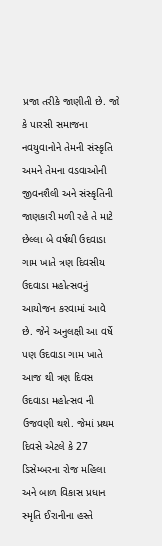પ્રજા તરીકે જાણીતી છે. જો કે પારસી સમાજના નવયુવાનોને તેમની સંસ્કૃતિ અમને તેમના વડવાઓની જીવનશૈલી અને સંસ્કૃતિની જાણકારી મળી રહે તે માટે છેલ્લા બે વર્ષથી ઉદવાડા ગામ ખાતે ત્રણ દિવસીય ઉદવાડા મહોત્સવનું આયોજન કરવામાં આવે છે. જેને અનુલક્ષી આ વર્ષે પણ ઉદવાડા ગામ ખાતે આજ થી ત્રણ દિવસ ઉદવાડા મહોત્સવ ની ઉજવણી થશે. જેમાં પ્રથમ દિવસે એટલે કે 27 ડિસેમ્બરના રોજ મહિલા અને બાળ વિકાસ પ્રધાન સ્મૃતિ ઈરાનીના હસ્તે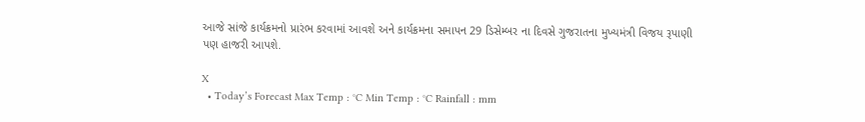આજે સાંજે કાર્યક્રમનો પ્રારંભ કરવામાં આવશે અને કાર્યક્રમના સમાપન 29 ડિસેમ્બર ના દિવસે ગુજરાતના મુખ્યમંત્રી વિજય રૂપાણી પણ હાજરી આપશે.

X
  • Today’s Forecast Max Temp : °C Min Temp : °C Rainfall : mm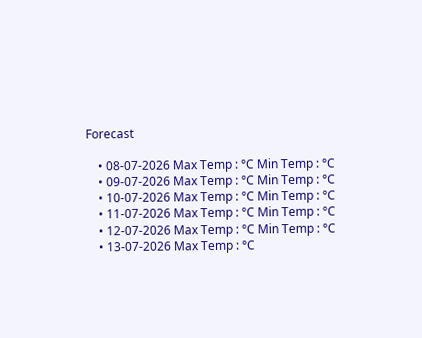Forecast

    • 08-07-2026 Max Temp : °C Min Temp : °C
    • 09-07-2026 Max Temp : °C Min Temp : °C
    • 10-07-2026 Max Temp : °C Min Temp : °C
    • 11-07-2026 Max Temp : °C Min Temp : °C
    • 12-07-2026 Max Temp : °C Min Temp : °C
    • 13-07-2026 Max Temp : °C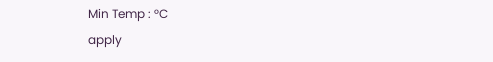Min Temp : °C
apply